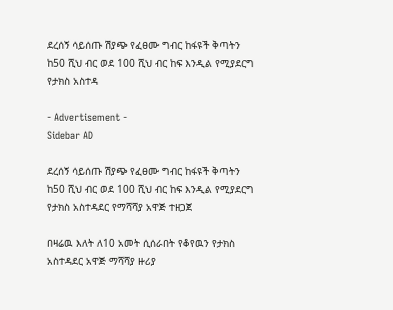ደረሰኝ ሳይሰጡ ሽያጭ የፈፀሙ ግብር ከፋዩች ቅጣትን ከ50 ሺህ ብር ወደ 100 ሺህ ብር ከፍ እንዲል የሚያደርግ የታክስ አስተዳ

- Advertisement -
Sidebar AD

ደረሰኝ ሳይሰጡ ሽያጭ የፈፀሙ ግብር ከፋዩች ቅጣትን ከ50 ሺህ ብር ወደ 100 ሺህ ብር ከፍ እንዲል የሚያደርግ የታክስ አስተዳደር የማሻሻያ አዋጅ ተዘጋጀ

በዛሬዉ እለት ለ10 አመት ሲሰራበት የቆየዉን የታክስ አስተዳደር አዋጅ ማሻሻያ ዙሪያ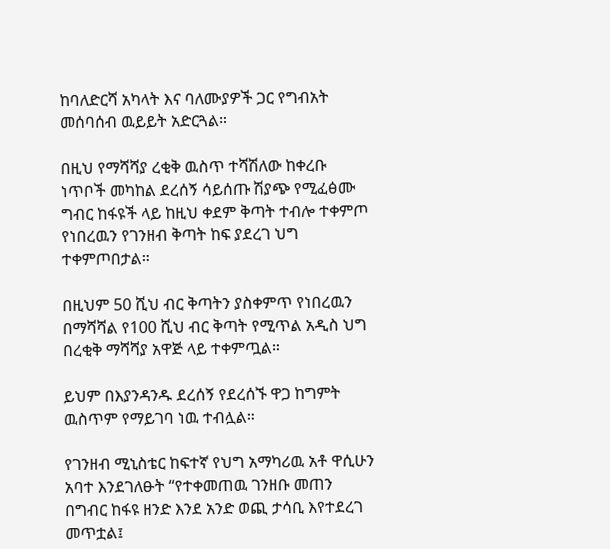ከባለድርሻ አካላት እና ባለሙያዎች ጋር የግብአት መሰባሰብ ዉይይት አድርጓል።

በዚህ የማሻሻያ ረቂቅ ዉስጥ ተሻሽለው ከቀረቡ ነጥቦች መካከል ደረሰኝ ሳይሰጡ ሽያጭ የሚፈፅሙ ግብር ከፋዩች ላይ ከዚህ ቀደም ቅጣት ተብሎ ተቀምጦ የነበረዉን የገንዘብ ቅጣት ከፍ ያደረገ ህግ ተቀምጦበታል።

በዚህም 50 ሺህ ብር ቅጣትን ያስቀምጥ የነበረዉን በማሻሻል የ100 ሺህ ብር ቅጣት የሚጥል አዲስ ህግ በረቂቅ ማሻሻያ አዋጅ ላይ ተቀምጧል።

ይህም በእያንዳንዱ ደረሰኝ የደረሰኙ ዋጋ ከግምት ዉስጥም የማይገባ ነዉ ተብሏል።

የገንዘብ ሚኒስቴር ከፍተኛ የህግ አማካሪዉ አቶ ዋሲሁን አባተ እንደገለፁት “የተቀመጠዉ ገንዘቡ መጠን በግብር ከፋዩ ዘንድ እንደ አንድ ወጪ ታሳቢ እየተደረገ መጥቷል፤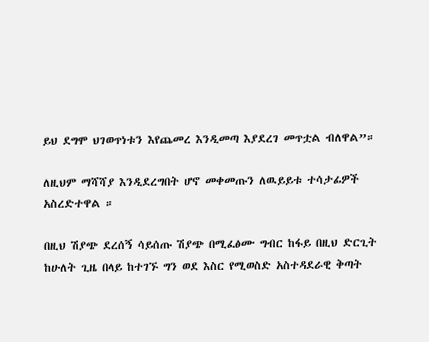ይህ ደግሞ ህገወጥነቱን እየጨመረ እንዲመጣ እያደረገ መጥቷል ብለዋል”።

ለዚህም ማሻሻያ እንዲደረግበት ሆኖ መቀመጡን ለዉይይቱ ተሳታፊዎች አስረድተዋል ።

በዚህ ሽያጭ ደረሰኝ ሳይሰጡ ሽያጭ በሚፈፅሙ ግብር ከፋይ በዚህ ድርጊት ከሁለት ጊዜ በላይ ከተገኙ ግን ወደ እስር የሚወስድ አስተዳደራዊ ቅጣት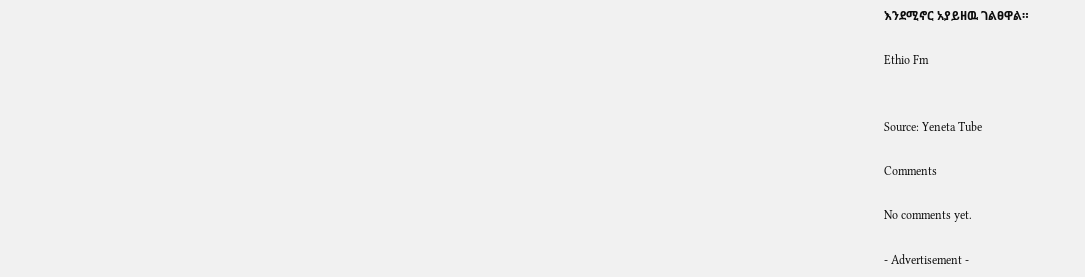እንደሚኖር አያይዘዉ ገልፀዋል።

Ethio Fm


Source: Yeneta Tube

Comments

No comments yet.

- Advertisement -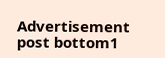Advertisement post bottom1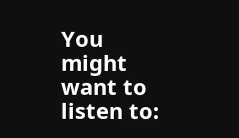You might want to listen to: